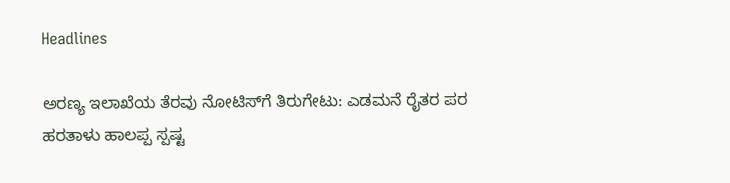Headlines

ಅರಣ್ಯ ಇಲಾಖೆಯ ತೆರವು ನೋಟಿಸ್‌ಗೆ ತಿರುಗೇಟು: ಎಡಮನೆ ರೈತರ ಪರ ಹರತಾಳು ಹಾಲಪ್ಪ ಸ್ಪಷ್ಟ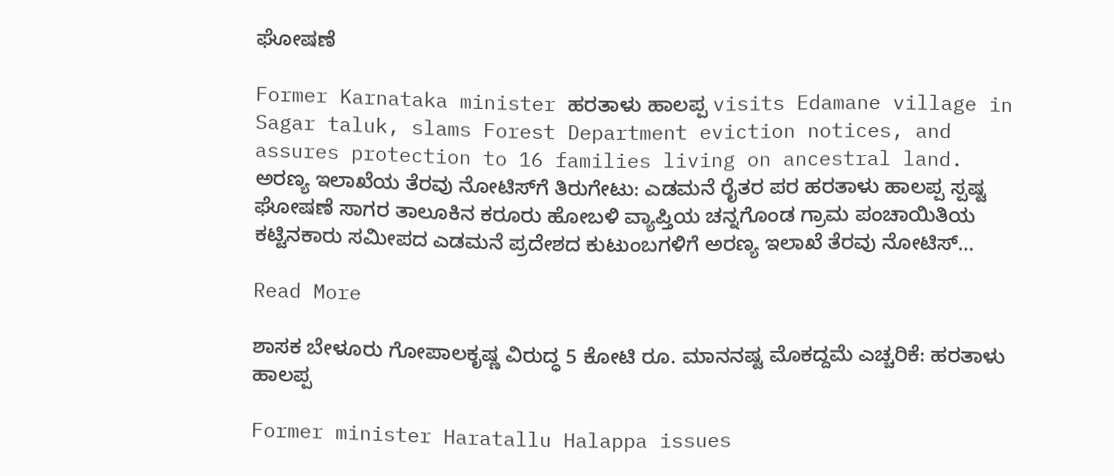ಘೋಷಣೆ

Former Karnataka minister ಹರತಾಳು ಹಾಲಪ್ಪ visits Edamane village in Sagar taluk, slams Forest Department eviction notices, and assures protection to 16 families living on ancestral land. ಅರಣ್ಯ ಇಲಾಖೆಯ ತೆರವು ನೋಟಿಸ್‌ಗೆ ತಿರುಗೇಟು: ಎಡಮನೆ ರೈತರ ಪರ ಹರತಾಳು ಹಾಲಪ್ಪ ಸ್ಪಷ್ಟ ಘೋಷಣೆ ಸಾಗರ ತಾಲೂಕಿನ ಕರೂರು ಹೋಬಳಿ ವ್ಯಾಪ್ತಿಯ ಚನ್ನಗೊಂಡ ಗ್ರಾಮ ಪಂಚಾಯಿತಿಯ ಕಟ್ಟಿನಕಾರು ಸಮೀಪದ ಎಡಮನೆ ಪ್ರದೇಶದ ಕುಟುಂಬಗಳಿಗೆ ಅರಣ್ಯ ಇಲಾಖೆ ತೆರವು ನೋಟಿಸ್‌…

Read More

ಶಾಸಕ ಬೇಳೂರು ಗೋಪಾಲಕೃಷ್ಣ ವಿರುದ್ಧ 5 ಕೋಟಿ ರೂ. ಮಾನನಷ್ಟ ಮೊಕದ್ದಮೆ ಎಚ್ಚರಿಕೆ: ಹರತಾಳು ಹಾಲಪ್ಪ

Former minister Haratallu Halappa issues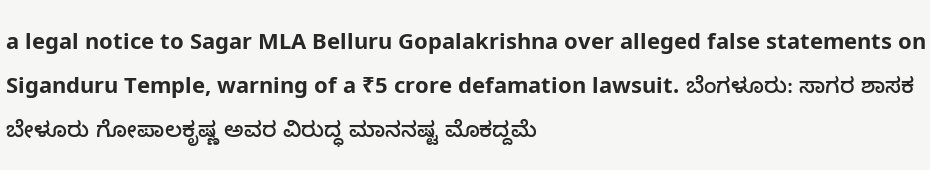a legal notice to Sagar MLA Belluru Gopalakrishna over alleged false statements on Siganduru Temple, warning of a ₹5 crore defamation lawsuit. ಬೆಂಗಳೂರು: ಸಾಗರ ಶಾಸಕ ಬೇಳೂರು ಗೋಪಾಲಕೃಷ್ಣ ಅವರ ವಿರುದ್ಧ ಮಾನನಷ್ಟ ಮೊಕದ್ದಮೆ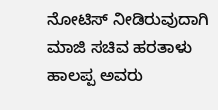ನೋಟಿಸ್ ನೀಡಿರುವುದಾಗಿ ಮಾಜಿ ಸಚಿವ ಹರತಾಳು ಹಾಲಪ್ಪ ಅವರು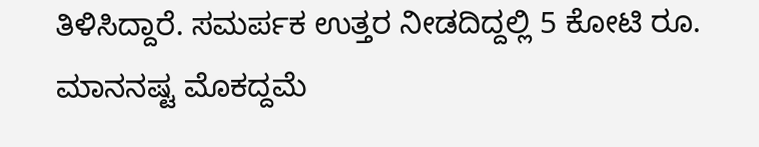ತಿಳಿಸಿದ್ದಾರೆ. ಸಮರ್ಪಕ ಉತ್ತರ ನೀಡದಿದ್ದಲ್ಲಿ 5 ಕೋಟಿ ರೂ. ಮಾನನಷ್ಟ ಮೊಕದ್ದಮೆ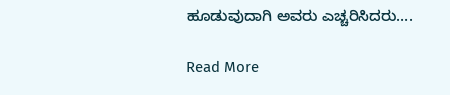ಹೂಡುವುದಾಗಿ ಅವರು ಎಚ್ಚರಿಸಿದರು….

Read More